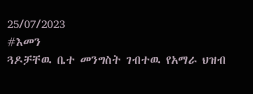25/07/2023
#እመን
ጓዶቻቸዉ ቤተ መንግስት ገብተዉ የአማራ ህዝብ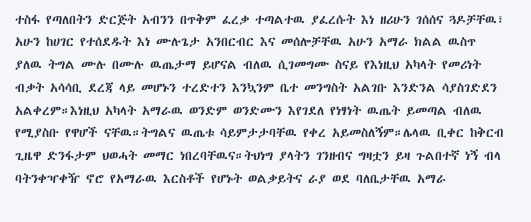ተስፋ የጣለበትን ድርጅት አብንን በጥቅም ፈረቃ ተጣልተዉ ያፈረሱት እነ ዘሪሁን ገሰሰና ጓዶቻቸዉ፣ አሁን ከሀገር የተሰደዱት እነ ሙሉጌታ አንበርብር እና መሰሎቻቸዉ አሁን አማራ ክልል ዉስጥ ያለዉ ትግል ሙሉ በሙሉ ዉጤታማ ይሆናል ብለዉ ሲገመግሙ ስናይ የእነዚህ አካላት የመሪነት ብቃት አሳሳቢ ደረጃ ላይ መሆኑን ተረድተን እንኳንም ቤተ መንግስት አልገቡ እንድንል ሳያስገድደን አልቀረም።እነዚህ አካላት አማራዉ ወንድም ወንድሙን እየገደለ የነፃነት ዉጤት ይመጣል ብለዉ የሚያስቡ የዋሆች ናቸዉ።ትግልና ዉጤቱ ሳይምታታባቸዉ የቀረ አይመስለኝም።ሌላዉ ቢቀር ከቅርብ ጊዜዋ ድንፋታም ህወሓት መማር ነበረባቸዉና።ትህነግ ያላትን ገንዘብና ግዛቷን ይዛ ጉልበተኛ ነኝ ብላ ባትንቀዣቀዥ ኖሮ የአማራዉ እርስቶች የሆኑት ወልቃይትና ራያ ወደ ባለቤታቸዉ አማራ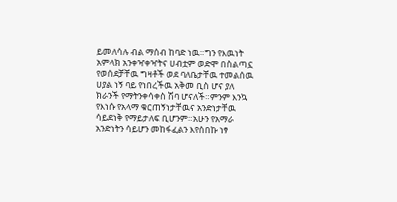ይመለሳሉ ብል ማሰብ ከባድ ነዉ።ግን የእዉነት አምላክ አንቀዣቀዣትና ሀብቷም ወድሞ በስልጣኗ የወሰደቻቸዉ ግዛቶች ወደ ባለቤታቸዉ ተመልሰዉ ሀያል ነኝ ባይ የነበረችዉ አቅመ ቢስ ሆና ያለ ክራንች የማትንቀሳቀስ ሽባ ሆናለች።ምንም እንኳ የእነሱ የአላማ ቁርጠኝነታቸዉና አንድነታቸዉ ሳይደነቅ የማይታለፍ ቢሆንም።አሁን የአማራ አንድነትን ሳይሆን መከፋፈልን እየሰበኩ ነፃ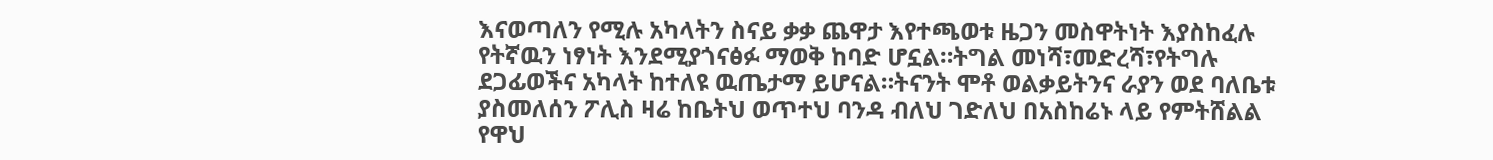እናወጣለን የሚሉ አካላትን ስናይ ቃቃ ጨዋታ እየተጫወቱ ዜጋን መስዋትነት እያስከፈሉ የትኛዉን ነፃነት እንደሚያጎናፅፉ ማወቅ ከባድ ሆኗል።ትግል መነሻ፣መድረሻ፣የትግሉ ደጋፊወችና አካላት ከተለዩ ዉጤታማ ይሆናል።ትናንት ሞቶ ወልቃይትንና ራያን ወደ ባለቤቱ ያስመለሰን ፖሊስ ዛሬ ከቤትህ ወጥተህ ባንዳ ብለህ ገድለህ በአስከሬኑ ላይ የምትሸልል የዋህ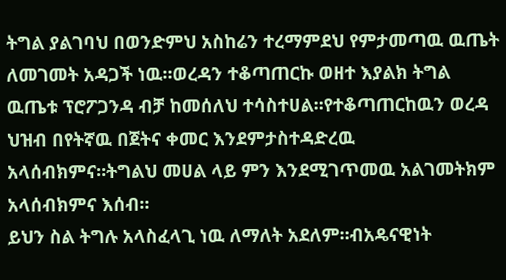ትግል ያልገባህ በወንድምህ አስከሬን ተረማምደህ የምታመጣዉ ዉጤት ለመገመት አዳጋች ነዉ።ወረዳን ተቆጣጠርኩ ወዘተ እያልክ ትግል ዉጤቱ ፕሮፖጋንዳ ብቻ ከመሰለህ ተሳስተሀል።የተቆጣጠርከዉን ወረዳ ህዝብ በየትኛዉ በጀትና ቀመር እንደምታስተዳድረዉ አላሰብክምና።ትግልህ መሀል ላይ ምን እንደሚገጥመዉ አልገመትክም አላሰብክምና እሰብ።
ይህን ስል ትግሉ አላስፈላጊ ነዉ ለማለት አደለም።ብአዴናዊነት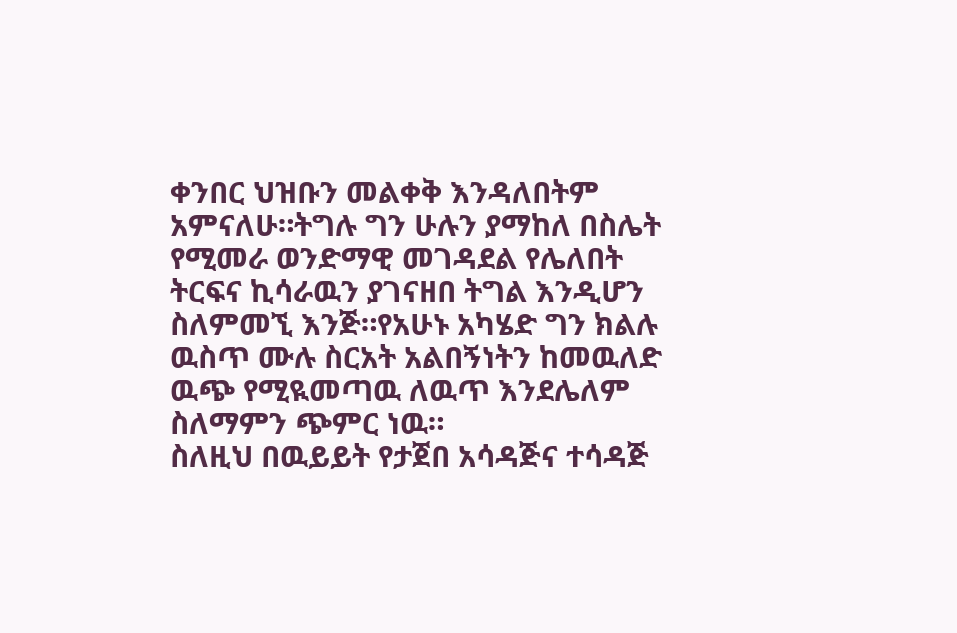ቀንበር ህዝቡን መልቀቅ እንዳለበትም አምናለሁ።ትግሉ ግን ሁሉን ያማከለ በስሌት የሚመራ ወንድማዊ መገዳደል የሌለበት ትርፍና ኪሳራዉን ያገናዘበ ትግል እንዲሆን ስለምመኚ እንጅ።የአሁኑ አካሄድ ግን ክልሉ ዉስጥ ሙሉ ስርአት አልበኝነትን ከመዉለድ ዉጭ የሚዪመጣዉ ለዉጥ እንደሌለም ስለማምን ጭምር ነዉ።
ስለዚህ በዉይይት የታጀበ አሳዳጅና ተሳዳጅ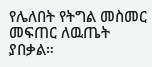የሌለበት የትግል መስመር መፍጠር ለዉጤት ያበቃል።